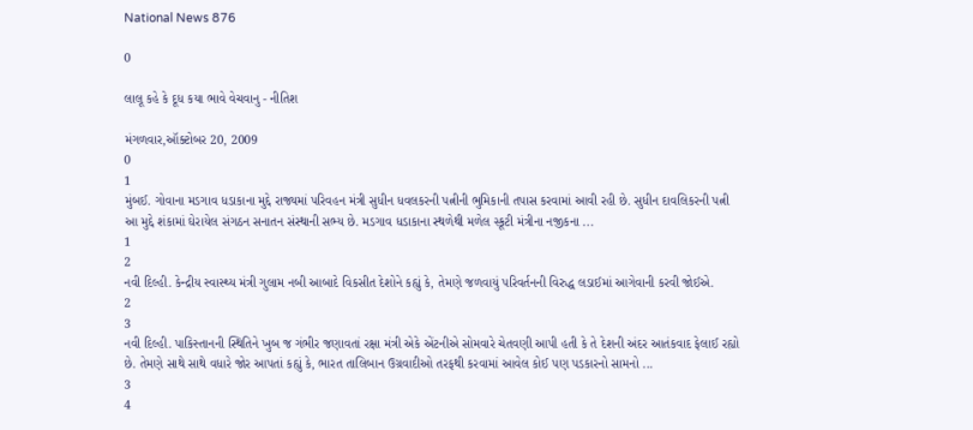National News 876

0

લાલૂ કહે કે દૂધ કયા ભાવે વેચવાનુ - નીતિશ

મંગળવાર,ઑક્ટોબર 20, 2009
0
1
મુંબઈ. ગોવાના મડગાવ ધડાકાના મુદ્દે રાજ્યમાં પરિવહન મંત્રી સુધીન ધવલકરની પત્નીની ભુમિકાની તપાસ કરવામાં આવી રહી છે. સુધીન દાવલિકરની પત્ની આ મુદ્દે શંકામાં ઘેરાયેલ સંગઠન સનાતન સંસ્થાની સભ્ય છે. મડગાવ ધડાકાના સ્થળેથી મળેલ સ્કૂટી મંત્રીના નજીકના ...
1
2
નવી દિલ્હી. કેન્દ્રીય સ્વાસ્થ્ય મંત્રી ગુલામ નબી આબાદે વિકસીત દેશોને કહ્યું કે, તેમણે જળવાયું પરિવર્તનની વિરુદ્ધ લડાઈમાં આગેવાની કરવી જોઈએ.
2
3
નવી દિલ્હી. પાકિસ્તાનની સ્થિતિને ખુબ જ ગંભીર જણાવતાં રક્ષા મંત્રી એકે એંટનીએ સોમવારે ચેતવણી આપી હતી કે તે દેશની અંદર આતંકવાદ ફેલાઈ રહ્યો છે. તેમણે સાથે સાથે વધારે જોર આપતાં કહ્યું કે, ભારત તાલિબાન ઉગ્રવાદીઓ તરફથી કરવામાં આવેલ કોઈ પણ પડકારનો સામનો ...
3
4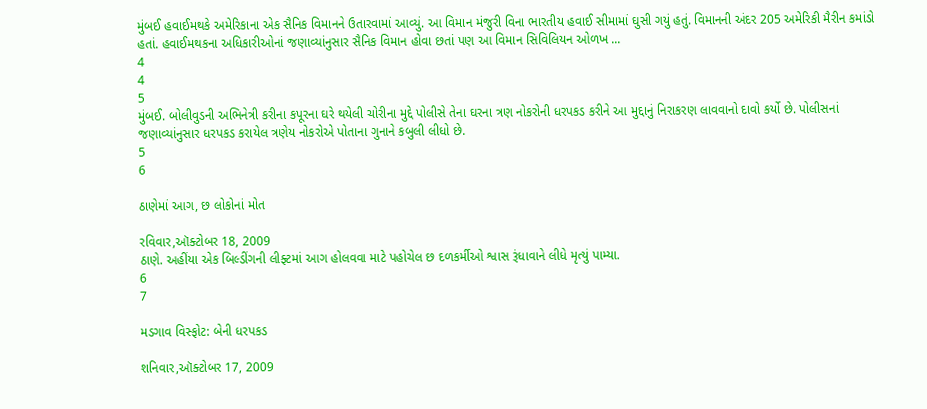મુંબઈ હવાઈમથકે અમેરિકાના એક સૈનિક વિમાનને ઉતારવામાં આવ્યું. આ વિમાન મંજુરી વિના ભારતીય હવાઈ સીમામાં ઘુસી ગયું હતું. વિમાનની અંદર 205 અમેરિકી મૈરીન કમાંડો હતાં. હવાઈમથકના અધિકારીઓનાં જણાવ્યાંનુસાર સૈનિક વિમાન હોવા છતાં પણ આ વિમાન સિવિલિયન ઓળખ ...
4
4
5
મુંબઈ. બોલીવુડની અભિનેત્રી કરીના કપૂરના ઘરે થયેલી ચોરીના મુદ્દે પોલીસે તેના ઘરના ત્રણ નોકરોની ધરપકડ કરીને આ મુદ્દાનું નિરાકરણ લાવવાનો દાવો કર્યો છે. પોલીસનાં જણાવ્યાંનુસાર ધરપકડ કરાયેલ ત્રણેય નોકરોએ પોતાના ગુનાને કબુલી લીધો છે.
5
6

ઠાણેમાં આગ, છ લોકોનાં મોત

રવિવાર,ઑક્ટોબર 18, 2009
ઠાણે. અહીંયા એક બિલ્ડીંગની લીફ્ટમાં આગ હોલવવા માટે પહોચેલ છ દળકર્મીઓ શ્વાસ રૂંધાવાને લીધે મૃત્યું પામ્યા.
6
7

મડગાવ વિસ્ફોટ: બેની ધરપકડ

શનિવાર,ઑક્ટોબર 17, 2009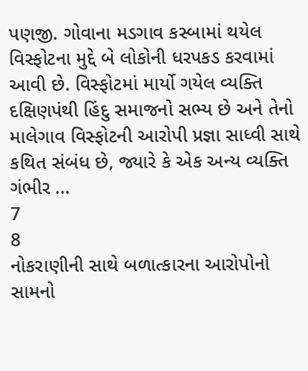પણજી. ગોવાના મડગાવ કસ્બામાં થયેલ વિસ્ફોટના મુદ્દે બે લોકોની ધરપકડ કરવામાં આવી છે. વિસ્ફોટમાં માર્યો ગયેલ વ્યક્તિ દક્ષિણપંથી હિંદુ સમાજનો સભ્ય છે અને તેનો માલેગાવ વિસ્ફોટની આરોપી પ્રજ્ઞા સાધ્વી સાથે કથિત સંબંધ છે, જ્યારે કે એક અન્ય વ્યક્તિ ગંભીર ...
7
8
નોકરાણીની સાથે બળાત્કારના આરોપોનો સામનો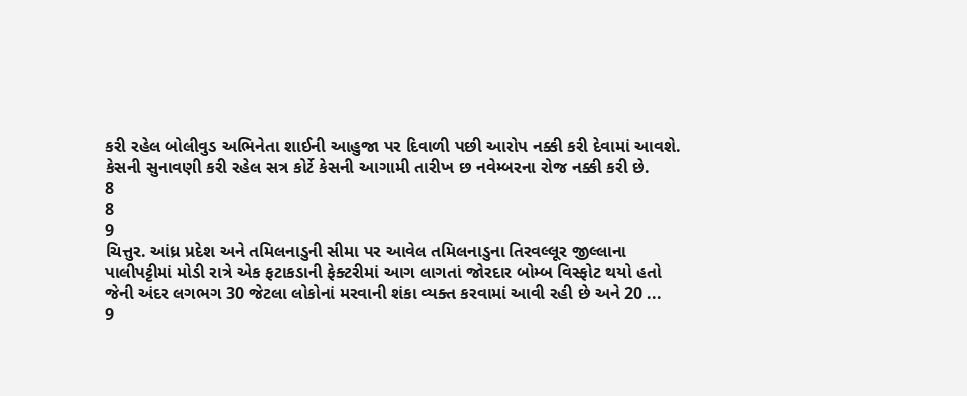કરી રહેલ બોલીવુડ અભિનેતા શાઈની આહુજા પર દિવાળી પછી આરોપ નક્કી કરી દેવામાં આવશે. કેસની સુનાવણી કરી રહેલ સત્ર કોર્ટે કેસની આગામી તારીખ છ નવેમ્બરના રોજ નક્કી કરી છે.
8
8
9
ચિત્તુર. આંધ્ર પ્રદેશ અને તમિલનાડુની સીમા પર આવેલ તમિલનાડુના તિરવલ્લૂર જીલ્લાના પાલીપટ્ટીમાં મોડી રાત્રે એક ફટાકડાની ફેક્ટરીમાં આગ લાગતાં જોરદાર બોમ્બ વિસ્ફોટ થયો હતો જેની અંદર લગભગ 30 જેટલા લોકોનાં મરવાની શંકા વ્યક્ત કરવામાં આવી રહી છે અને 20 ...
9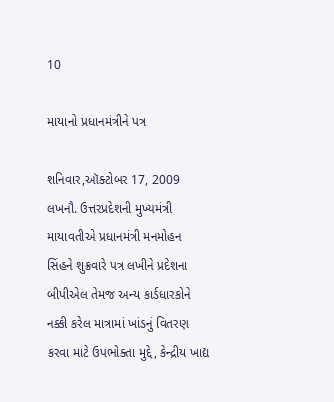10

માયાનો પ્રધાનમંત્રીને પત્ર

શનિવાર,ઑક્ટોબર 17, 2009
લખનૌ. ઉત્તરપ્રદેશની મુખ્યમંત્રી માયાવતીએ પ્રધાનમંત્રી મનમોહન સિંહને શુક્રવારે પત્ર લખીને પ્રદેશના બીપીએલ તેમજ અન્ય કાર્ડધારકોને નક્કી કરેલ માત્રામાં ખાંડનું વિતરણ કરવા માટે ઉપભોક્તા મુદ્દે, કેન્દ્રીય ખાદ્ય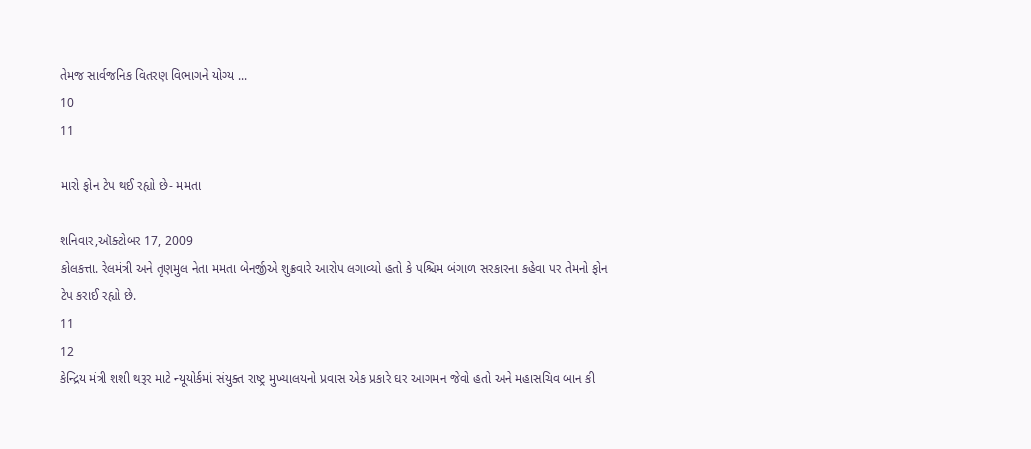તેમજ સાર્વજનિક વિતરણ વિભાગને યોગ્ય ...
10
11

મારો ફોન ટેપ થઈ રહ્યો છે- મમતા

શનિવાર,ઑક્ટોબર 17, 2009
કોલકત્તા. રેલમંત્રી અને તૃણમુલ નેતા મમતા બેનર્જીએ શુક્રવારે આરોપ લગાવ્યો હતો કે પશ્ચિમ બંગાળ સરકારના કહેવા પર તેમનો ફોન ટેપ કરાઈ રહ્યો છે.
11
12
કેન્દ્રિય મંત્રી શશી થરૂર માટે ન્યૂયોર્કમાં સંયુક્ત રાષ્ટ્ર મુખ્યાલયનો પ્રવાસ એક પ્રકારે ઘર આગમન જેવો હતો અને મહાસચિવ બાન કી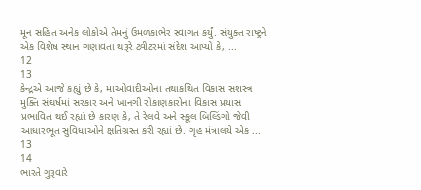મૂન સહિત અનેક લોકોએ તેમનું ઉમળકાભેર સ્વાગત કર્યું. સંયુક્ત રાષ્ટ્રને એક વિશેષ સ્થાન ગણાવતા થરૂરે ટ્વીટરમાં સંદેશ આપ્યો કે, ...
12
13
કેન્દ્રએ આજે કહ્યું છે કે, માઓવાદીઓના તથાકથિત વિકાસ સશસ્ત્ર મુક્તિ સંઘર્ષમાં સરકાર અને ખાનગી રોકાણકારોના વિકાસ પ્રયાસ પ્રભાવિત થઈ રહ્યાં છે કારણ કે, તે રેલવે અને સ્કૂલ બિલ્ડિંગો જેવી આધારભૂત સુવિધાઓને ક્ષતિગ્રસ્ત કરી રહ્યાં છે. ગૃહ મંત્રાલયે એક ...
13
14
ભારતે ગુરૂવારે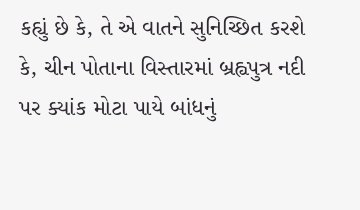કહ્યું છે કે, તે એ વાતને સુનિચ્છિત કરશે કે, ચીન પોતાના વિસ્તારમાં બ્રહ્વપુત્ર નદી પર ક્યાંક મોટા પાયે બાંધનું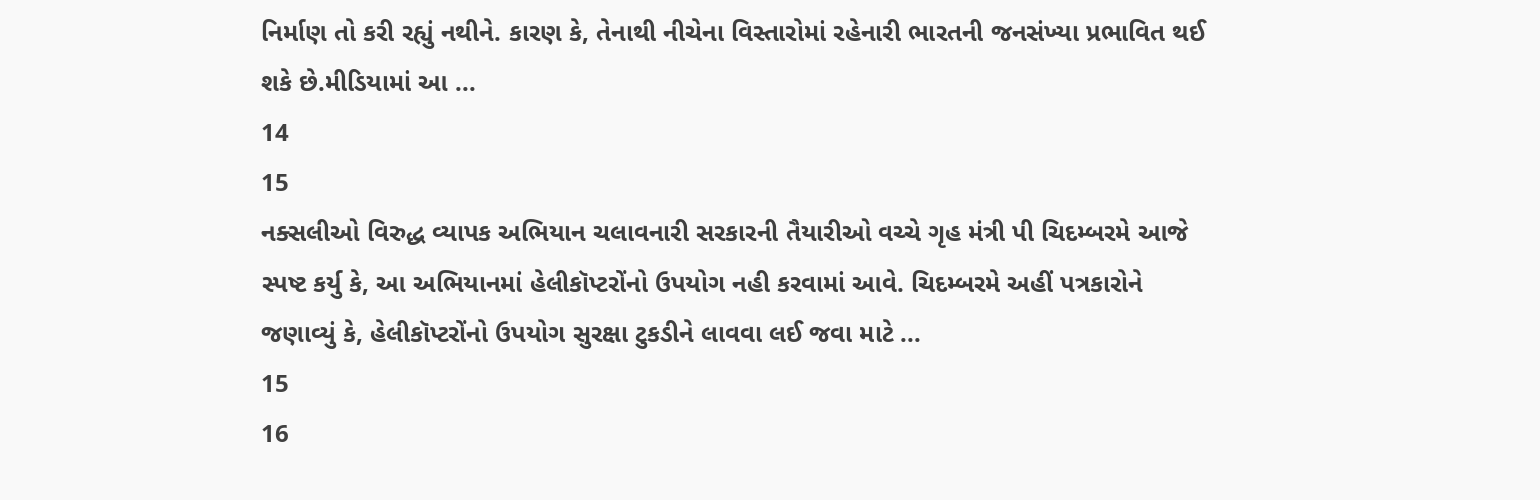નિર્માણ તો કરી રહ્યું નથીને. કારણ કે, તેનાથી નીચેના વિસ્તારોમાં રહેનારી ભારતની જનસંખ્યા પ્રભાવિત થઈ શકે છે.મીડિયામાં આ ...
14
15
નક્સલીઓ વિરુદ્ધ વ્યાપક અભિયાન ચલાવનારી સરકારની તૈયારીઓ વચ્ચે ગૃહ મંત્રી પી ચિદમ્બરમે આજે સ્પષ્ટ કર્યુ કે, આ અભિયાનમાં હેલીકૉપ્ટરોંનો ઉપયોગ નહી કરવામાં આવે. ચિદમ્બરમે અહીં પત્રકારોને જણાવ્યું કે, હેલીકૉપ્ટરોંનો ઉપયોગ સુરક્ષા ટુકડીને લાવવા લઈ જવા માટે ...
15
16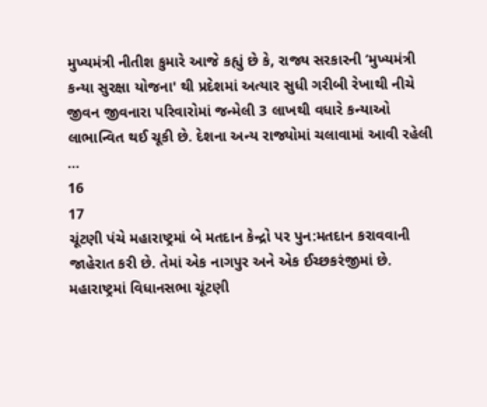મુખ્યમંત્રી નીતીશ કુમારે આજે કહ્યું છે કે, રાજ્ય સરકારની ‘મુખ્યમંત્રી કન્યા સુરક્ષા યોજના' થી પ્રદેશમાં અત્યાર સુધી ગરીબી રેખાથી નીચે જીવન જીવનારા પરિવારોમાં જન્મેલી 3 લાખથી વધારે કન્યાઓ લાભાન્વિત થઈ ચૂકી છે. દેશના અન્ય રાજ્યોમાં ચલાવામાં આવી રહેલી ...
16
17
ચૂંટણી પંચે મહારાષ્ટ્રમાં બે મતદાન કેન્દ્રો પર પુન:મતદાન કરાવવાની જાહેરાત કરી છે. તેમાં એક નાગપુર અને એક ઈચ્છકરંજીમાં છે. મહારાષ્ટ્રમાં વિધાનસભા ચૂંટણી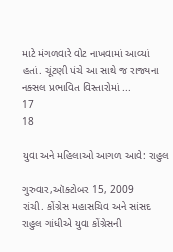માટે મંગળવારે વોટ નાખવામાં આવ્યાં હતાં. ચૂંટણી પંચે આ સાથે જ રાજ્યના નક્સલ પ્રભાવિત વિસ્તારોમાં ...
17
18

યુવા અને મહિલાઓ આગળ આવે: રાહુલ

ગુરુવાર,ઑક્ટોબર 15, 2009
રાંચી. કોંગ્રેસ મહાસચિવ અને સાંસદ રાહુલ ગાંધીએ યુવા કોંગ્રેસની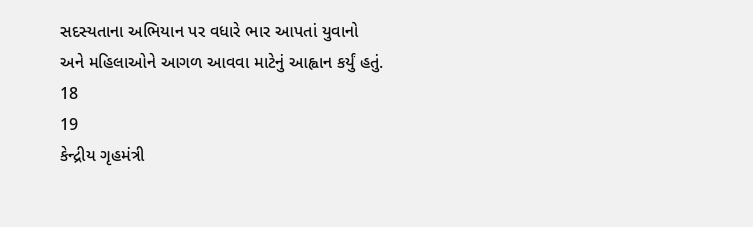સદસ્યતાના અભિયાન પર વધારે ભાર આપતાં યુવાનો અને મહિલાઓને આગળ આવવા માટેનું આહ્વાન કર્યું હતું.
18
19
કેન્દ્રીય ગૃહમંત્રી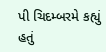પી ચિદમ્બરમે કહ્યું હતું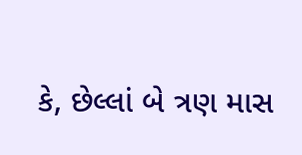કે, છેલ્લાં બે ત્રણ માસ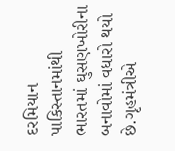દરમિયાન પાકિસ્તાનમાંથી ભારતમાં ઘુસણખોરીના બનાવોમાં વધારો થયો છે.ગૃહમંત્રીએ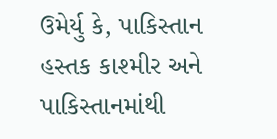ઉમેર્યુ કે, પાકિસ્તાન હસ્તક કાશ્મીર અને પાકિસ્તાનમાંથી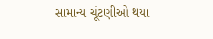સામાન્ય ચૂંટણીઓ થયા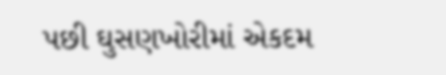પછી ઘુસણખોરીમાં એકદમ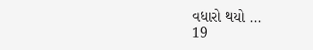વધારો થયો ...
19